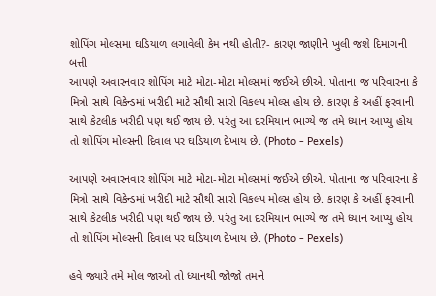શોપિંગ મોલ્સમા ઘડિયાળ લગાવેલી કેમ નથી હોતી?- કારણ જાણીને ખુલી જશે દિમાગની બત્તી
આપણે અવારનવાર શોપિંગ માટે મોટા-મોટા મોલ્સમાં જઈએ છીએ. પોતાના જ પરિવારના કે મિત્રો સાથે વિકેન્ડમાં ખરીદી માટે સૌથી સારો વિકલ્પ મોલ્સ હોય છે. કારણ કે અહીં ફરવાની સાથે કેટલીક ખરીદી પણ થઈ જાય છે. પરંતુ આ દરમિયાન ભાગ્યે જ તમે ધ્યાન આપ્યુ હોય તો શોપિંગ મોલ્સની દિવાલ પર ઘડિયાળ દેખાય છે. (Photo - Pexels)

આપણે અવારનવાર શોપિંગ માટે મોટા-મોટા મોલ્સમાં જઈએ છીએ. પોતાના જ પરિવારના કે મિત્રો સાથે વિકેન્ડમાં ખરીદી માટે સૌથી સારો વિકલ્પ મોલ્સ હોય છે. કારણ કે અહીં ફરવાની સાથે કેટલીક ખરીદી પણ થઈ જાય છે. પરંતુ આ દરમિયાન ભાગ્યે જ તમે ધ્યાન આપ્યુ હોય તો શોપિંગ મોલ્સની દિવાલ પર ઘડિયાળ દેખાય છે. (Photo - Pexels)

હવે જ્યારે તમે મોલ જાઓ તો ધ્યાનથી જોજો તમને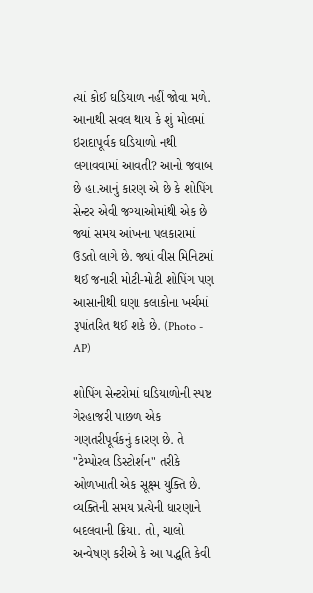ત્યાં કોઈ ઘડિયાળ નહીં જોવા મળે. આનાથી સવલ થાય કે શું મોલમાં ઇરાદાપૂર્વક ઘડિયાળો નથી લગાવવામાં આવતી? આનો જવાબ છે હા.આનું કારણ એ છે કે શોપિંગ સેન્ટર એવી જગ્યાઓમાંથી એક છે જ્યાં સમય આંખના પલકારામાં ઉડતો લાગે છે. જ્યાં વીસ મિનિટમાં થઈ જનારી મોટી-મોટી શોપિંગ પણ આસાનીથી ઘણા કલાકોના ખર્ચમાં રૂપાંતરિત થઈ શકે છે. (Photo - AP)

શોપિંગ સેન્ટરોમાં ઘડિયાળોની સ્પષ્ટ ગેરહાજરી પાછળ એક ગણતરીપૂર્વકનું કારણ છે. તે "ટેમ્પોરલ ડિસ્ટોર્શન" તરીકે ઓળખાતી એક સૂક્ષ્મ યુક્તિ છે. વ્યક્તિની સમય પ્રત્યેની ધારણાને બદલવાની ક્રિયા. તો, ચાલો અન્વેષણ કરીએ કે આ પદ્ધતિ કેવી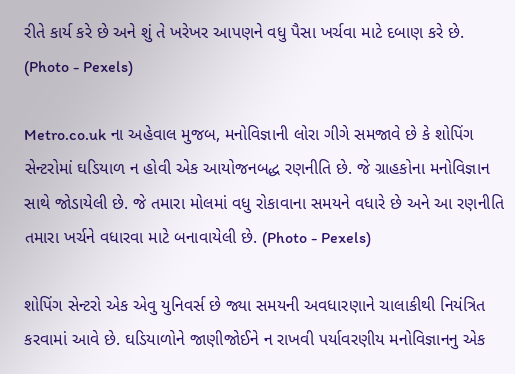રીતે કાર્ય કરે છે અને શું તે ખરેખર આપણને વધુ પૈસા ખર્ચવા માટે દબાણ કરે છે. (Photo - Pexels)

Metro.co.uk ના અહેવાલ મુજબ, મનોવિજ્ઞાની લોરા ગીગે સમજાવે છે કે શોપિંગ સેન્ટરોમાં ઘડિયાળ ન હોવી એક આયોજનબદ્ધ રણનીતિ છે. જે ગ્રાહકોના મનોવિજ્ઞાન સાથે જોડાયેલી છે. જે તમારા મોલમાં વધુ રોકાવાના સમયને વધારે છે અને આ રણનીતિ તમારા ખર્ચને વધારવા માટે બનાવાયેલી છે. (Photo - Pexels)

શોપિંગ સેન્ટરો એક એવુ યુનિવર્સ છે જ્યા સમયની અવધારણાને ચાલાકીથી નિયંત્રિત કરવામાં આવે છે. ઘડિયાળોને જાણીજોઈને ન રાખવી પર્યાવરણીય મનોવિજ્ઞાનનુ એક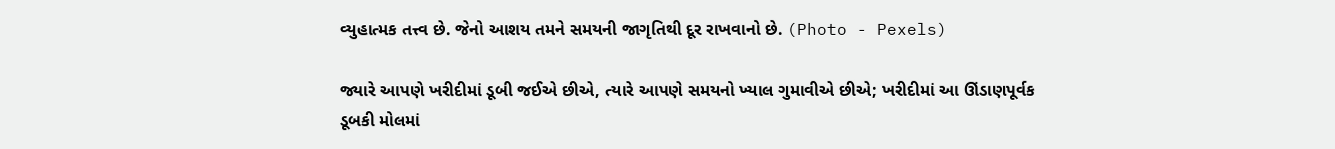વ્યુહાત્મક તત્ત્વ છે. જેનો આશય તમને સમયની જાગૃતિથી દૂર રાખવાનો છે. (Photo - Pexels)

જ્યારે આપણે ખરીદીમાં ડૂબી જઈએ છીએ, ત્યારે આપણે સમયનો ખ્યાલ ગુમાવીએ છીએ; ખરીદીમાં આ ઊંડાણપૂર્વક ડૂબકી મોલમાં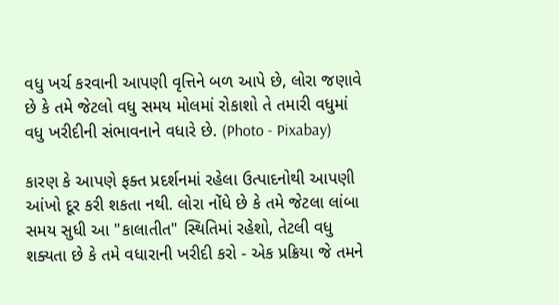વધુ ખર્ચ કરવાની આપણી વૃત્તિને બળ આપે છે, લોરા જણાવે છે કે તમે જેટલો વધુ સમય મોલમાં રોકાશો તે તમારી વધુમાં વધુ ખરીદીની સંભાવનાને વધારે છે. (Photo - Pixabay)

કારણ કે આપણે ફક્ત પ્રદર્શનમાં રહેલા ઉત્પાદનોથી આપણી આંખો દૂર કરી શકતા નથી. લોરા નોંધે છે કે તમે જેટલા લાંબા સમય સુધી આ "કાલાતીત" સ્થિતિમાં રહેશો, તેટલી વધુ શક્યતા છે કે તમે વધારાની ખરીદી કરો - એક પ્રક્રિયા જે તમને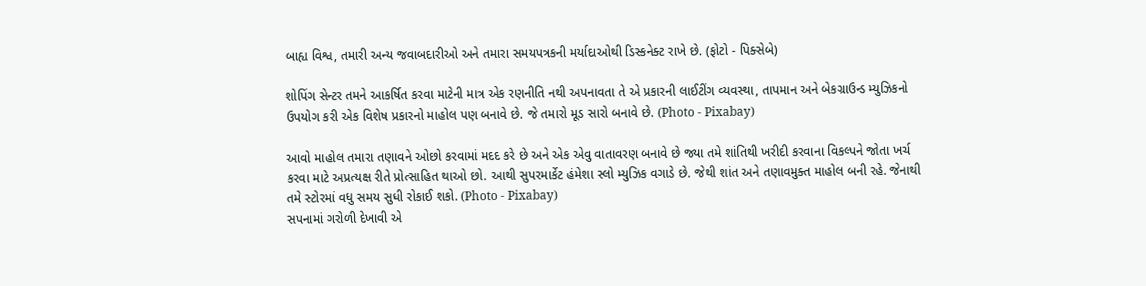બાહ્ય વિશ્વ, તમારી અન્ય જવાબદારીઓ અને તમારા સમયપત્રકની મર્યાદાઓથી ડિસ્કનેક્ટ રાખે છે. (ફોટો - પિક્સેબે)

શોપિંગ સેન્ટર તમને આકર્ષિત કરવા માટેની માત્ર એક રણનીતિ નથી અપનાવતા તે એ પ્રકારની લાઈટીંગ વ્યવસ્થા, તાપમાન અને બેકગ્રાઉન્ડ મ્યુઝિકનો ઉપયોગ કરી એક વિશેષ પ્રકારનો માહોલ પણ બનાવે છે. જે તમારો મૂડ સારો બનાવે છે. (Photo - Pixabay)

આવો માહોલ તમારા તણાવને ઓછો કરવામાં મદદ કરે છે અને એક એવુ વાતાવરણ બનાવે છે જ્યા તમે શાંતિથી ખરીદી કરવાના વિકલ્પને જોતા ખર્ચ કરવા માટે અપ્રત્યક્ષ રીતે પ્રોત્સાહિત થાઓ છો. આથી સુપરમાર્કેટ હંમેશા સ્લો મ્યુઝિક વગાડે છે. જેથી શાંત અને તણાવમુક્ત માહોલ બની રહે. જેનાથી તમે સ્ટોરમાં વધુ સમય સુધી રોકાઈ શકો. (Photo - Pixabay)
સપનામાં ગરોળી દેખાવી એ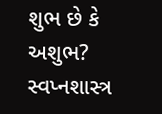શુભ છે કે અશુભ? સ્વપ્નશાસ્ત્ર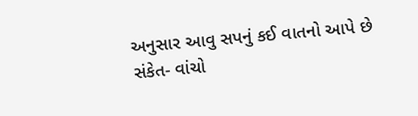અનુસાર આવુ સપનું કઈ વાતનો આપે છે સંકેત- વાંચો